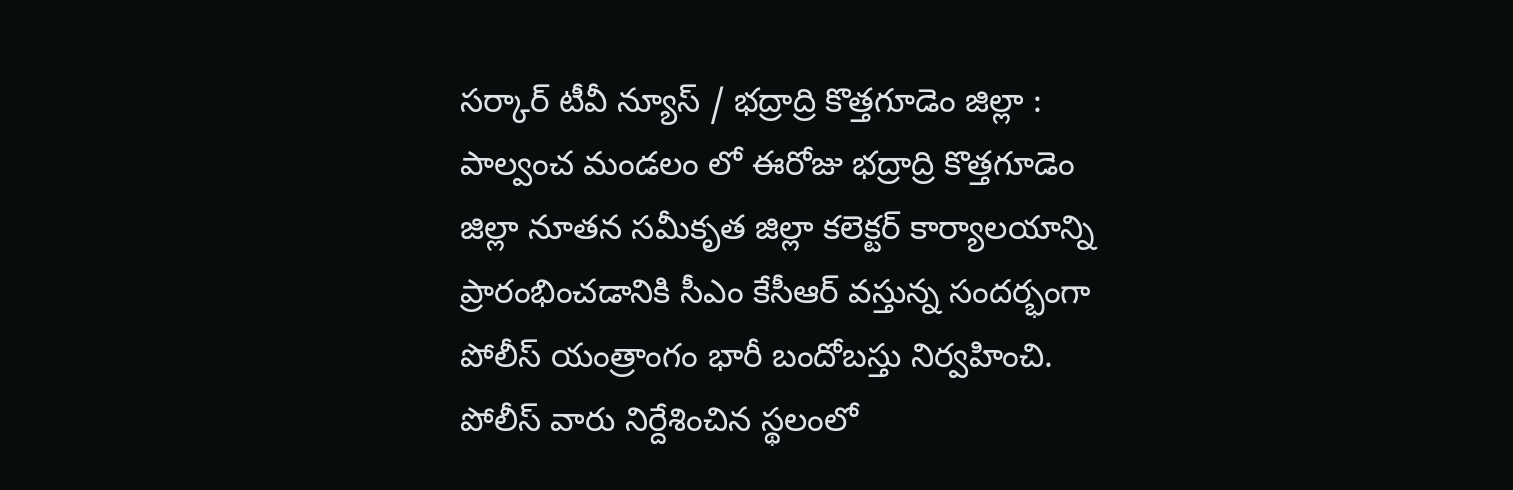సర్కార్ టీవీ న్యూస్ / భద్రాద్రి కొత్తగూడెం జిల్లా : పాల్వంచ మండలం లో ఈరోజు భద్రాద్రి కొత్తగూడెం జిల్లా నూతన సమీకృత జిల్లా కలెక్టర్ కార్యాలయాన్ని ప్రారంభించడానికి సీఎం కేసీఆర్ వస్తున్న సందర్భంగా పోలీస్ యంత్రాంగం భారీ బందోబస్తు నిర్వహించి. పోలీస్ వారు నిర్దేశించిన స్థలంలో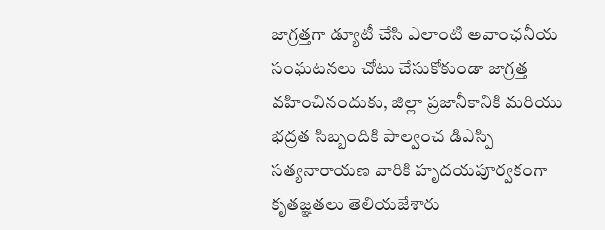జాగ్రత్తగా డ్యూటీ చేసి ఎలాంటి అవాంఛనీయ సంఘటనలు చోటు చేసుకోకుండా జాగ్రత్త వహించినందుకు, జిల్లా ప్రజానీకానికి మరియు భద్రత సిబ్బందికి పాల్వంచ డిఎస్పి సత్యనారాయణ వారికి హృదయపూర్వకంగా కృతజ్ఞతలు తెలియజేశారు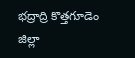భద్రాద్రి కొత్తగూడెం జిల్లా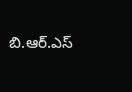బి.ఆర్.ఎస్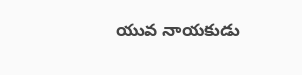యువ నాయకుడు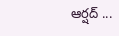ఆర్షద్ ...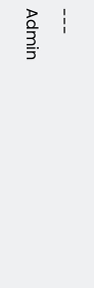---
Admin